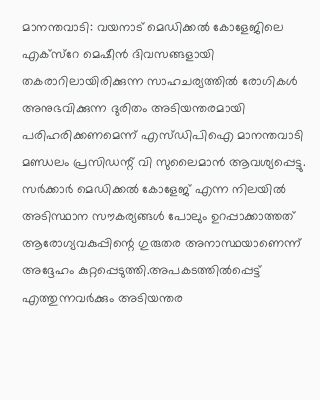മാനന്തവാടി: വയനാട് മെഡിക്കൽ കോളേജിലെ എക്സ്റേ മെഷീൻ ദിവസങ്ങളായി തകരാറിലായിരിക്കുന്ന സാഹചര്യത്തിൽ രോഗികൾ അനുഭവിക്കുന്ന ദുരിതം അടിയന്തരമായി പരിഹരിക്കണമെന്ന് എസ്ഡിപിഐ മാനന്തവാടി മണ്ഡലം പ്രസിഡന്റ് വി സുലൈമാൻ ആവശ്യപ്പെട്ടു. സർക്കാർ മെഡിക്കൽ കോളേജ് എന്ന നിലയിൽ അടിസ്ഥാന സൗകര്യങ്ങൾ പോലും ഉറപ്പാക്കാത്തത് ആരോഗ്യവകുപ്പിന്റെ ഗുരുതര അനാസ്ഥയാണെന്ന് അദ്ദേഹം കുറ്റപ്പെടുത്തി.അപകടത്തിൽപ്പെട്ട് എത്തുന്നവർക്കും അടിയന്തര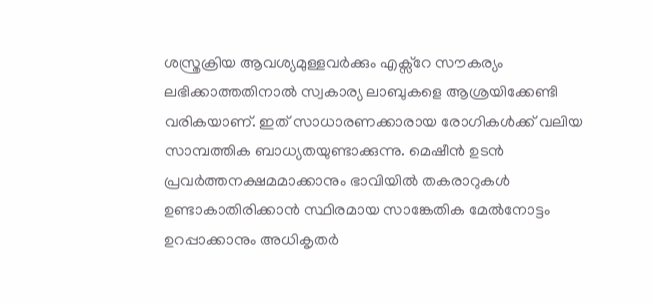ശസ്ത്രക്രിയ ആവശ്യമുള്ളവർക്കും എക്സ്റേ സൗകര്യം ലഭിക്കാത്തതിനാൽ സ്വകാര്യ ലാബുകളെ ആശ്രയിക്കേണ്ടി വരികയാണ്. ഇത് സാധാരണക്കാരായ രോഗികൾക്ക് വലിയ സാമ്പത്തിക ബാധ്യതയുണ്ടാക്കുന്നു. മെഷീൻ ഉടൻ പ്രവർത്തനക്ഷമമാക്കാനും ഭാവിയിൽ തകരാറുകൾ ഉണ്ടാകാതിരിക്കാൻ സ്ഥിരമായ സാങ്കേതിക മേൽനോട്ടം ഉറപ്പാക്കാനും അധികൃതർ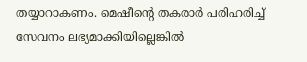തയ്യാറാകണം. മെഷീന്റെ തകരാർ പരിഹരിച്ച് സേവനം ലഭ്യമാക്കിയില്ലെങ്കിൽ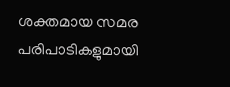ശക്തമായ സമര പരിപാടികളുമായി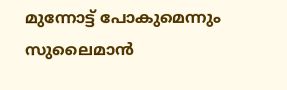മുന്നോട്ട് പോകുമെന്നും സുലൈമാൻ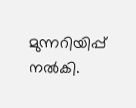മുന്നറിയിപ്പ് നൽകി.